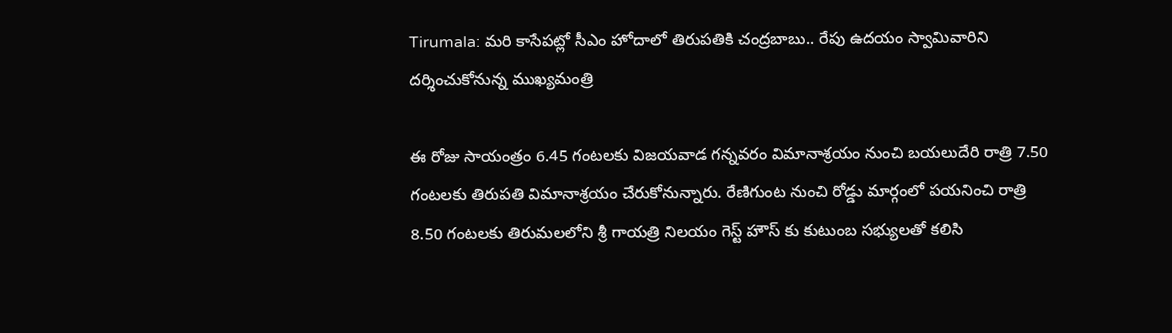Tirumala: మరి కాసేపట్లో సీఎం హోదాలో తిరుపతికి చంద్రబాబు.. రేపు ఉదయం స్వామివారిని దర్శించుకోనున్న ముఖ్యమంత్రి

ఈ రోజు సాయంత్రం 6.45 గంటలకు విజయవాడ గన్నవరం విమానాశ్రయం నుంచి బయలుదేరి రాత్రి 7.50 గంటలకు తిరుపతి విమానాశ్రయం చేరుకోనున్నారు. రేణిగుంట నుంచి రోడ్డు మార్గంలో పయనించి రాత్రి 8.50 గంటలకు తిరుమలలోని శ్రీ గాయత్రి నిలయం గెస్ట్ హౌస్ కు కుటుంబ సభ్యులతో కలిసి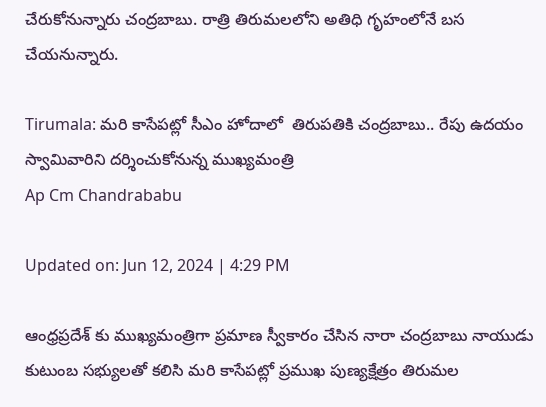చేరుకోనున్నారు చంద్రబాబు. రాత్రి తిరుమలలోని అతిధి గృహంలోనే బస చేయనున్నారు.

Tirumala: మరి కాసేపట్లో సీఎం హోదాలో  తిరుపతికి చంద్రబాబు.. రేపు ఉదయం స్వామివారిని దర్శించుకోనున్న ముఖ్యమంత్రి
Ap Cm Chandrababu

Updated on: Jun 12, 2024 | 4:29 PM

ఆంధ్రప్రదేశ్ కు ముఖ్యమంత్రిగా ప్రమాణ స్వీకారం చేసిన నారా చంద్రబాబు నాయుడు కుటుంబ సభ్యులతో కలిసి మరి కాసేపట్లో ప్రముఖ పుణ్యక్షేత్రం తిరుమల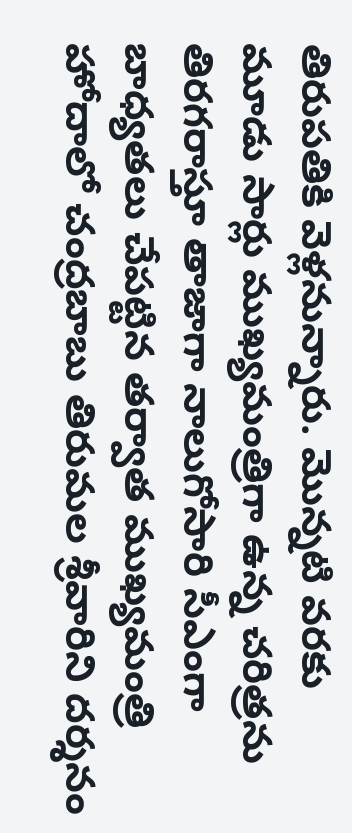తిరుపతికి వెళ్లనున్నారు. మొన్నటి వరకు మూడు సార్లు ముఖ్యమంత్రిగా ఉన్న చరిత్రను తిరగరాస్తూ తాజాగా నాలుగోసారి సీఎంగా బాధ్యతలు చేపట్టిన తర్వాత ముఖ్యమంత్రి హోదాలో చంద్రబాబు తిరుమల శ్రీవారిని దర్శనం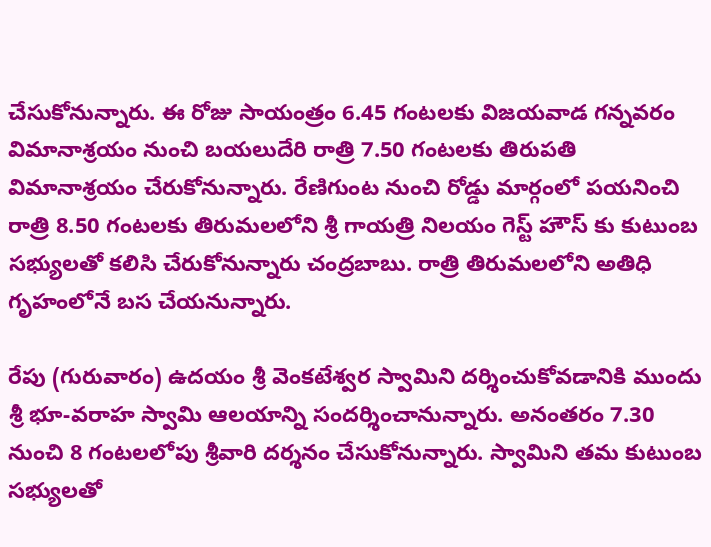చేసుకోనున్నారు. ఈ రోజు సాయంత్రం 6.45 గంటలకు విజయవాడ గన్నవరం విమానాశ్రయం నుంచి బయలుదేరి రాత్రి 7.50 గంటలకు తిరుపతి విమానాశ్రయం చేరుకోనున్నారు. రేణిగుంట నుంచి రోడ్డు మార్గంలో పయనించి రాత్రి 8.50 గంటలకు తిరుమలలోని శ్రీ గాయత్రి నిలయం గెస్ట్ హౌస్ కు కుటుంబ సభ్యులతో కలిసి చేరుకోనున్నారు చంద్రబాబు. రాత్రి తిరుమలలోని అతిధి గృహంలోనే బస చేయనున్నారు.

రేపు (గురువారం) ఉదయం శ్రీ వెంకటేశ్వర స్వామిని దర్శించుకోవడానికి ముందు శ్రీ భూ-వరాహ స్వామి ఆలయాన్ని సందర్శించానున్నారు. అనంతరం 7.30 నుంచి 8 గంటలలోపు శ్రీవారి దర్శనం చేసుకోనున్నారు. స్వామిని తమ కుటుంబ సభ్యులతో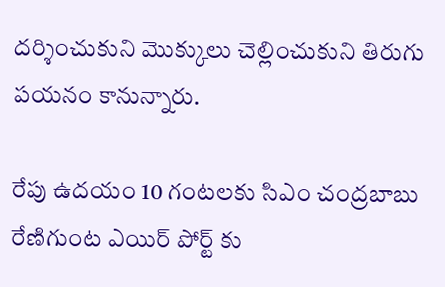దర్శించుకుని మొక్కులు చెల్లించుకుని తిరుగు పయనం కానున్నారు.

రేపు ఉదయం 10 గంటలకు సిఎం చంద్రబాబు రేణిగుంట ఎయిర్ పోర్ట్ కు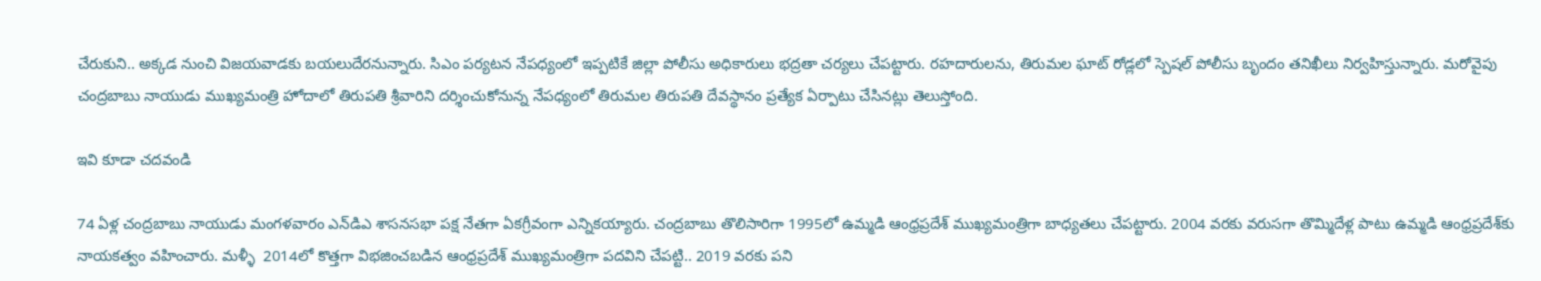చేరుకుని.. అక్కడ నుంచి విజయవాడకు బయలుదేరనున్నారు. సిఎం పర్యటన నేపధ్యంలో ఇప్పటికే జిల్లా పోలీసు అధికారులు భద్రతా చర్యలు చేపట్టారు. రహదారులను, తిరుమల ఘాట్ రోడ్లలో స్పెషల్ పోలీసు బృందం తనిఖీలు నిర్వహిస్తున్నారు. మరోవైపు చంద్రబాబు నాయుడు ముఖ్యమంత్రి హోదాలో తిరుపతి శ్రీవారిని దర్శించుకోనున్న నేపధ్యంలో తిరుమల తిరుపతి దేవస్థానం ప్రత్యేక ఏర్పాటు చేసినట్లు తెలుస్తోంది.

ఇవి కూడా చదవండి

74 ఏళ్ల చంద్రబాబు నాయుడు మంగళవారం ఎన్‌డిఎ శాసనసభా పక్ష నేతగా ఏకగ్రీవంగా ఎన్నికయ్యారు. చంద్రబాబు తొలిసారిగా 1995లో ఉమ్మడి ఆంధ్రప్రదేశ్ ముఖ్యమంత్రిగా బాధ్యతలు చేపట్టారు. 2004 వరకు వరుసగా తొమ్మిదేళ్ల పాటు ఉమ్మడి ఆంధ్రప్రదేశ్‌కు నాయకత్వం వహించారు. మళ్ళీ  2014లో కొత్తగా విభజించబడిన ఆంధ్రప్రదేశ్ ముఖ్యమంత్రిగా పదవిని చేపట్టి.. 2019 వరకు పని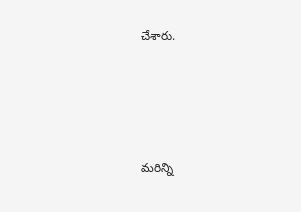చేశారు.





మరిన్ని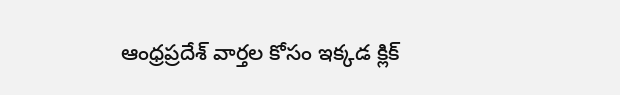ఆంధ్రప్రదేశ్ వార్తల కోసం ఇక్కడ క్లిక్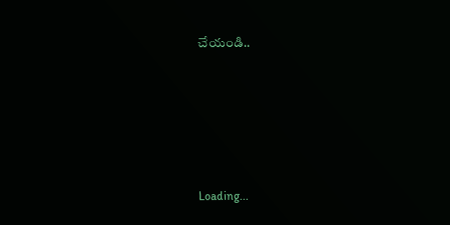చేయండి..





Loading...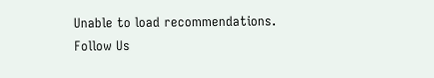Unable to load recommendations.
Follow Us